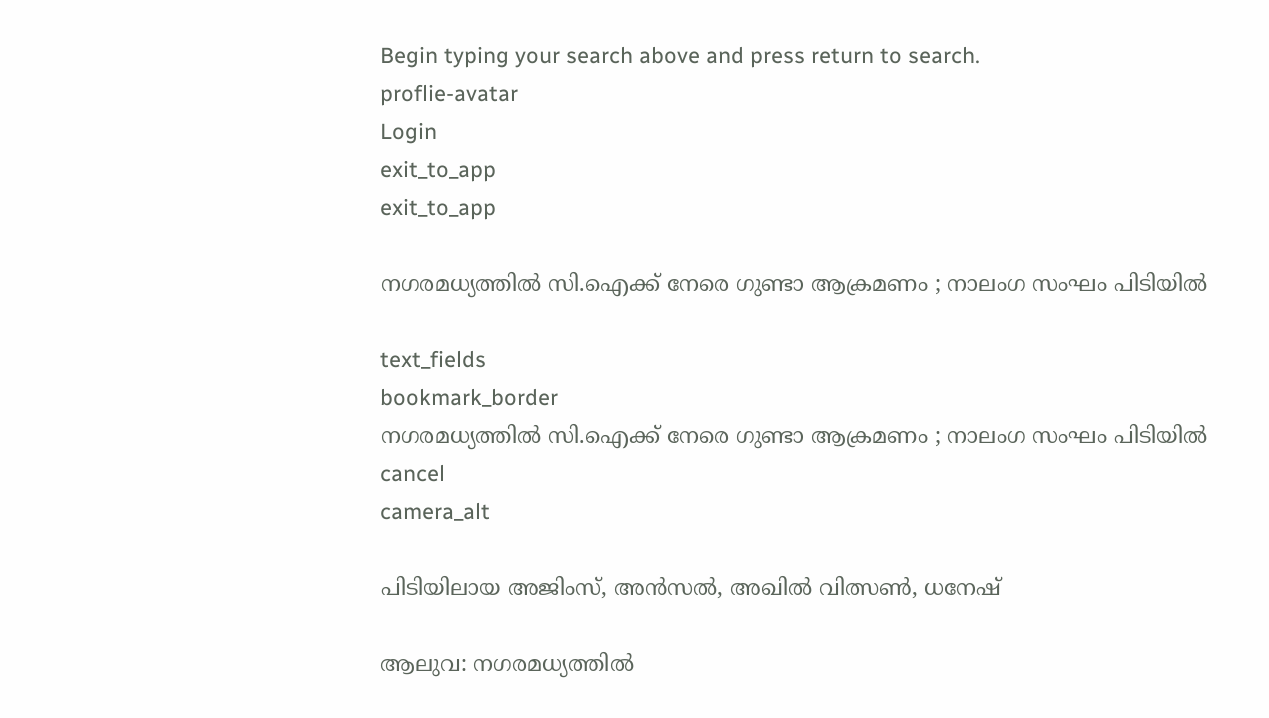Begin typing your search above and press return to search.
proflie-avatar
Login
exit_to_app
exit_to_app

നഗരമധ്യത്തിൽ സി.ഐക്ക് നേരെ ഗുണ്ടാ ആക്രമണം ; നാലംഗ സംഘം പിടിയിൽ

text_fields
bookmark_border
നഗരമധ്യത്തിൽ സി.ഐക്ക് നേരെ ഗുണ്ടാ ആക്രമണം ; നാലംഗ സംഘം പിടിയിൽ
cancel
camera_alt

പിടിയിലായ അജിംസ്, അൻസൽ, അഖിൽ വിത്സൺ, ധനേഷ്

ആലുവ: നഗരമധ്യത്തിൽ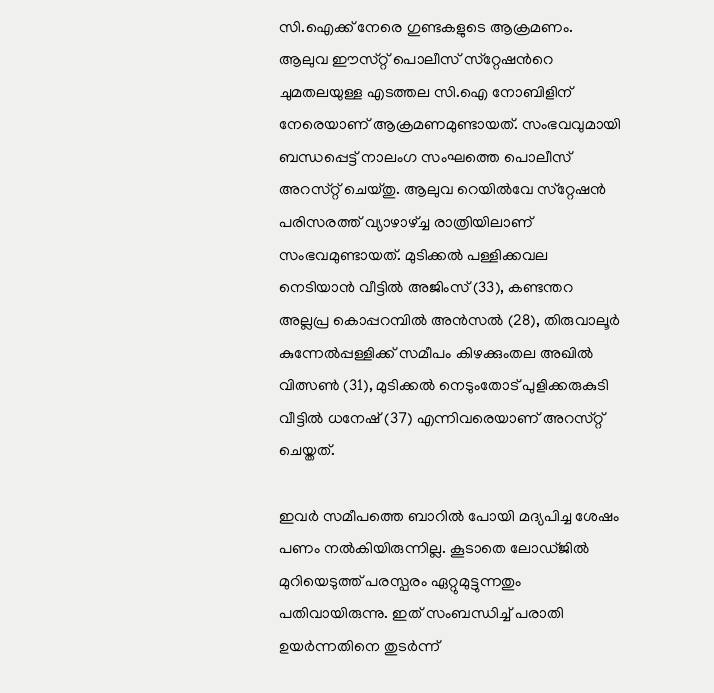സി.ഐക്ക് നേരെ ഗുണ്ടകളുടെ ആക്രമണം. ആലുവ ഈസ്‌റ്റ് പൊലീസ് സ്‌റ്റേഷന്‍റെ ചുമതലയുള്ള എടത്തല സി.ഐ നോബിളിന് നേരെയാണ് ആക്രമണമുണ്ടായത്. സംഭവവുമായി ബന്ധപ്പെട്ട് നാലംഗ സംഘത്തെ പൊലീസ് അറസ്‌റ്റ് ചെയ്തു. ആലുവ റെയിൽവേ സ്‌റ്റേഷൻ പരിസരത്ത് വ്യാഴാഴ്ച്ച രാത്രിയിലാണ് സംഭവമുണ്ടായത്. മുടിക്കൽ പള്ളിക്കവല നെടിയാൻ വീട്ടിൽ അജിംസ് (33), കണ്ടന്തറ അല്ലപ്ര കൊപ്പറമ്പിൽ അൻസൽ (28), തിരുവാലൂർ കുന്നേൽപ്പള്ളിക്ക് സമീപം കിഴക്കുംതല അഖിൽ വിത്സൺ (31), മുടിക്കൽ നെടുംതോട് പുളിക്കരുകുടി വീട്ടിൽ ധനേഷ് (37) എന്നിവരെയാണ് അറസ്‌റ്റ് ചെയ്തത്.

ഇവർ സമീപത്തെ ബാറിൽ പോയി മദ്യപിച്ച ശേഷം പണം നൽകിയിരുന്നില്ല. കൂടാതെ ലോഡ്ജിൽ മുറിയെടുത്ത് പരസ്പരം ഏറ്റുമുട്ടുന്നതും പതിവായിരുന്നു. ഇത് സംബന്ധിച്ച് പരാതി ഉയർന്നതിനെ തുടർന്ന്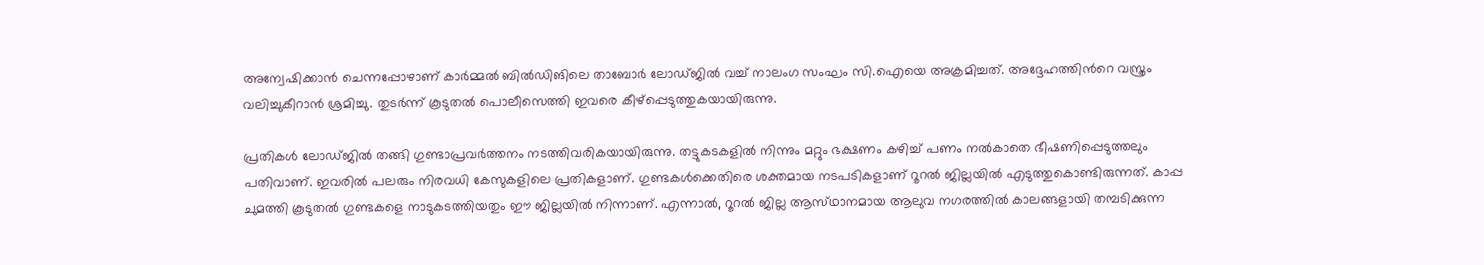അന്വേഷിക്കാൻ ചെന്നപ്പോഴാണ് കാർമ്മൽ ബിൽഡിങിലെ താബോർ ലോഡ്ജിൽ വച്ച് നാലംഗ സംഘം സി.ഐയെ അക്രമിച്ചത്. അദ്ദേഹത്തിൻറെ വസ്ത്രം വലിച്ചുകീറാൻ ശ്രമിച്ചു. തുടർന്ന് കൂടുതൽ പൊലീസെത്തി ഇവരെ കീഴ്പ്പെടുത്തുകയായിരുന്നു.

പ്രതികൾ ലോഡ്ജിൽ തങ്ങി ഗുണ്ടാപ്രവർത്തനം നടത്തിവരികയായിരുന്നു. തട്ടുകടകളിൽ നിന്നും മറ്റും ഭക്ഷണം കഴിച്ച് പണം നൽകാതെ ഭീഷണിപ്പെടുത്തലും പതിവാണ്. ഇവരിൽ പലരും നിരവധി കേസുകളിലെ പ്രതികളാണ്. ഗുണ്ടകൾക്കെതിരെ ശക്തമായ നടപടികളാണ് റൂറൽ ജില്ലയിൽ എടുത്തുകൊണ്ടിരുന്നത്. കാപ്പ ചുമത്തി കൂടുതൽ ഗുണ്ടകളെ നാടുകടത്തിയതും ഈ ജില്ലയിൽ നിന്നാണ്. എന്നാൽ, റൂറൽ ജില്ല ആസ്‌ഥാനമായ ആലുവ നഗരത്തിൽ കാലങ്ങളായി തമ്പടിക്കുന്ന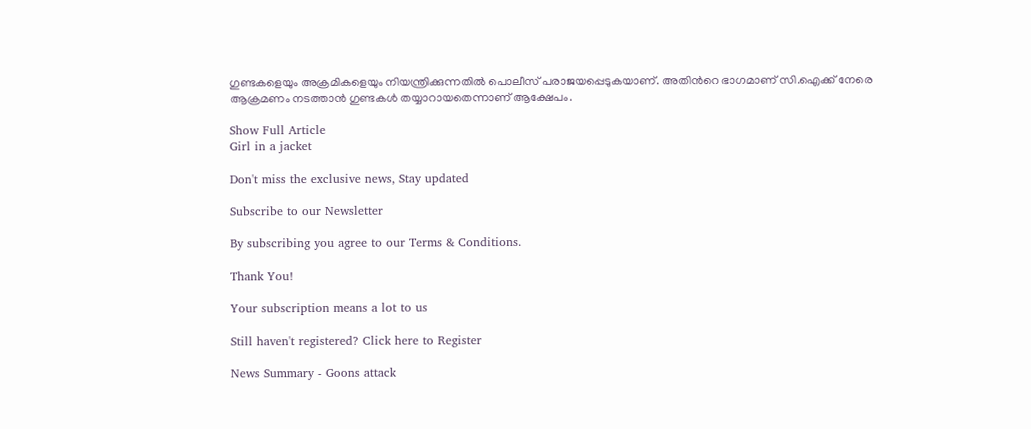ഗുണ്ടകളെയും അക്രമികളെയും നിയന്ത്രിക്കുന്നതിൽ പൊലീസ് പരാജയപ്പെടുകയാണ്. അതിൻറെ ഭാഗമാണ് സി.ഐക്ക് നേരെ ആക്രമണം നടത്താൻ ഗുണ്ടകൾ തയ്യാറായതെന്നാണ് ആക്ഷേപം.

Show Full Article
Girl in a jacket

Don't miss the exclusive news, Stay updated

Subscribe to our Newsletter

By subscribing you agree to our Terms & Conditions.

Thank You!

Your subscription means a lot to us

Still haven't registered? Click here to Register

News Summary - Goons attack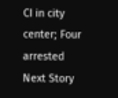CI in city center; Four arrested
Next Story